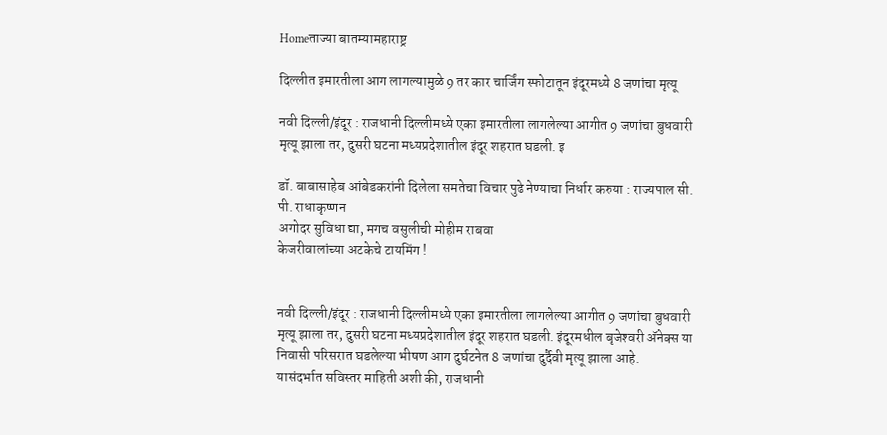Homeताज्या बातम्यामहाराष्ट्र

दिल्लीत इमारतीला आग लागल्यामुळे 9 तर कार चार्जिंग स्फोटातून इंदूरमध्ये 8 जणांचा मृत्यू

नवी दिल्ली/इंदूर : राजधानी दिल्लीमध्ये एका इमारतीला लागलेल्या आगीत 9 जणांचा बुधवारी मृत्यू झाला तर, दुसरी घटना मध्यप्रदेशातील इंदूर शहरात घडली. इ

डॉ. बाबासाहेब आंबेडकरांनी दिलेला समतेचा विचार पुढे नेण्याचा निर्धार करुया : राज्यपाल सी. पी. राधाकृष्णन
अगोदर सुविधा द्या, मगच वसुलीची मोहीम राबवा
केजरीवालांच्या अटकेचे टायमिंग !


नवी दिल्ली/इंदूर : राजधानी दिल्लीमध्ये एका इमारतीला लागलेल्या आगीत 9 जणांचा बुधवारी मृत्यू झाला तर, दुसरी घटना मध्यप्रदेशातील इंदूर शहरात घडली. इंदूरमधील बृजेश्‍वरी अ‍ॅनेक्स या निवासी परिसरात घडलेल्या भीषण आग दुर्घटनेत 8 जणांचा दुर्दैवी मृत्यू झाला आहे.
यासंदर्भात सविस्तर माहिती अशी की, राजधानी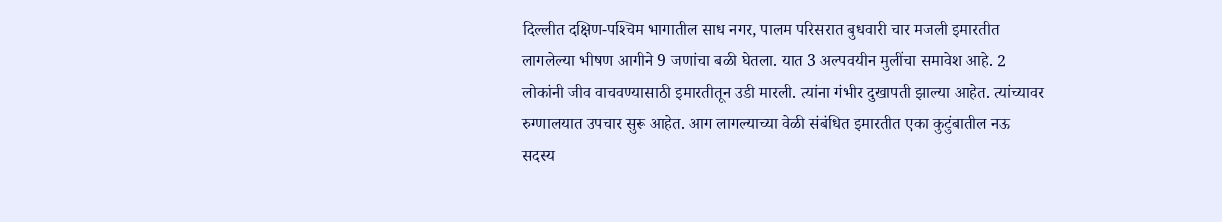दिल्लीत दक्षिण-पश्‍चिम भागातील साध नगर, पालम परिसरात बुधवारी चार मजली इमारतीत लागलेल्या भीषण आगीने 9 जणांचा बळी घेतला. यात 3 अल्पवयीन मुलींचा समावेश आहे. 2 लोकांनी जीव वाचवण्यासाठी इमारतीतून उडी मारली. त्यांना गंभीर दुखापती झाल्या आहेत. त्यांच्यावर रुग्णालयात उपचार सुरू आहेत. आग लागल्याच्या वेळी संबंधित इमारतीत एका कुटुंबातील नऊ सदस्य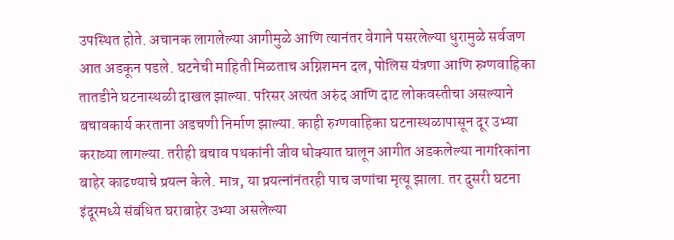उपस्थित होते. अचानक लागलेल्या आगीमुळे आणि त्यानंतर वेगाने पसरलेल्या धुरामुळे सर्वजण आत अडकून पडले. घटनेची माहिती मिळताच अग्निशमन दल, पोलिस यंत्रणा आणि रुग्णवाहिका तातडीने घटनास्थळी दाखल झाल्या. परिसर अत्यंत अरुंद आणि दाट लोकवस्तीचा असल्याने बचावकार्य करताना अडचणी निर्माण झाल्या. काही रुग्णवाहिका घटनास्थळापासून दूर उभ्या कराव्या लागल्या. तरीही बचाव पथकांनी जीव धोक्यात घालून आगीत अडकलेल्या नागरिकांना बाहेर काढण्याचे प्रयत्न केले. मात्र, या प्रयत्नांनंतरही पाच जणांचा मृत्यू झाला. तर दुसरी घटना इंदूरमध्ये संबंधित घराबाहेर उभ्या असलेल्या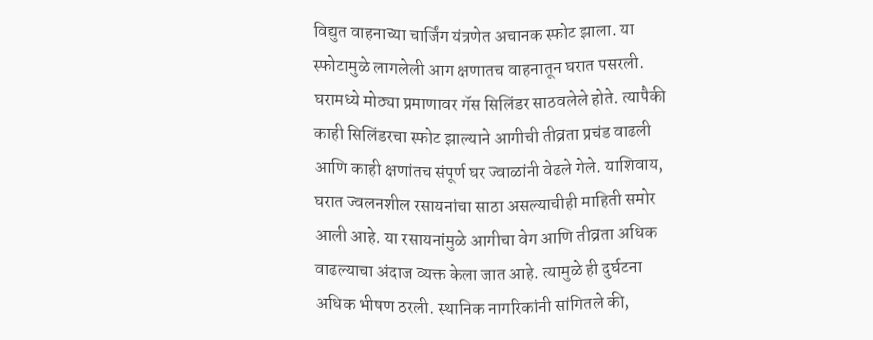विद्युत वाहनाच्या चार्जिंग यंत्रणेत अचानक स्फोट झाला. या स्फोटामुळे लागलेली आग क्षणातच वाहनातून घरात पसरली. घरामध्ये मोठ्या प्रमाणावर गॅस सिलिंडर साठवलेले होते. त्यापैकी काही सिलिंडरचा स्फोट झाल्याने आगीची तीव्रता प्रचंड वाढली आणि काही क्षणांतच संपूर्ण घर ज्वाळांनी वेढले गेले. याशिवाय, घरात ज्वलनशील रसायनांचा साठा असल्याचीही माहिती समोर आली आहे. या रसायनांमुळे आगीचा वेग आणि तीव्रता अधिक वाढल्याचा अंदाज व्यक्त केला जात आहे. त्यामुळे ही दुर्घटना अधिक भीषण ठरली. स्थानिक नागरिकांनी सांगितले की,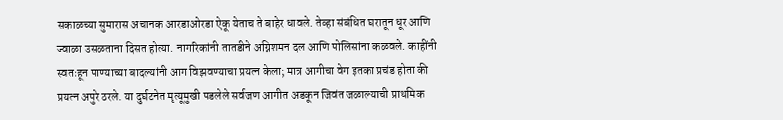सकाळच्या सुमारास अचानक आरडाओरडा ऐकू येताच ते बाहेर धावले. तेव्हा संबंधित घरातून धूर आणि ज्वाळा उसळताना दिसत होत्या. नागरिकांनी तातडीने अग्निशमन दल आणि पोलिसांना कळवले. काहींनी स्वतःहून पाण्याच्या बादल्यांनी आग विझवण्याचा प्रयत्न केला; मात्र आगीचा वेग इतका प्रचंड होता की प्रयत्न अपुरे ठरले. या दुर्घटनेत मृत्यूमुखी पडलेले सर्वजण आगीत अडकून जिवंत जळाल्याची प्राथमिक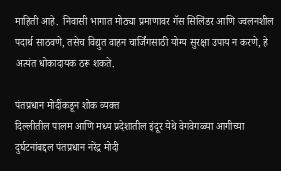माहिती आहे.  निवासी भागात मोठ्या प्रमाणावर गॅस सिलिंडर आणि ज्वलनशील पदार्थ साठवणे, तसेच विद्युत वाहन चार्जिंगसाठी योग्य सुरक्षा उपाय न करणे, हे अत्यंत धोकादायक ठरू शकते.

पंतप्रधान मोदींकडून शोक व्यक्त
दिल्लीतील पालम आणि मध्य प्रदेशातील इंदूर येथे वेगवेगळ्या आगीच्या दुर्घटनांबद्दल पंतप्रधान नरेंद्र मोदी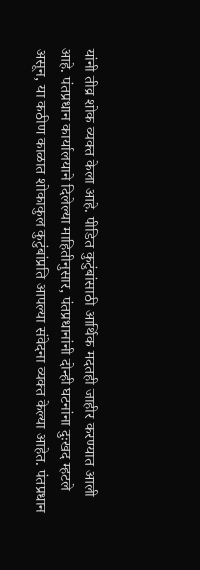यांनी तीव्र शोक व्यक्त केला आहे. पीडित कुटुंबांसाठी आर्थिक मदतही जाहीर करण्यात आली आहे. पंतप्रधान कार्यालयाने दिलेल्या माहितीनुसार, पंतप्रधानांनी दोन्ही घटनांना दुःखद म्हटले असून, या कठीण काळात शोकाकुल कुटुंबांप्रति आपल्या संवेदना व्यक्त केल्या आहेत. पंतप्रधान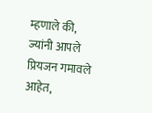म्हणाले की, ज्यांनी आपले प्रियजन गमावले आहेत,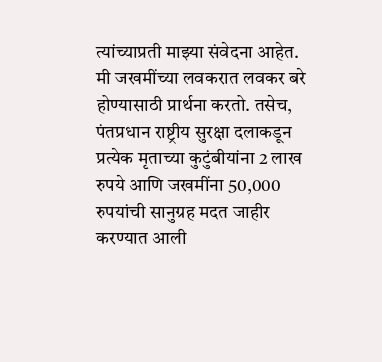त्यांच्याप्रती माझ्या संवेदना आहेत. मी जखमींच्या लवकरात लवकर बरे होण्यासाठी प्रार्थना करतो. तसेच, पंतप्रधान राष्ट्रीय सुरक्षा दलाकडून प्रत्येक मृताच्या कुटुंबीयांना 2 लाख रुपये आणि जखमींना 50,000 रुपयांची सानुग्रह मदत जाहीर करण्यात आली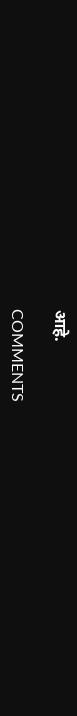आहे.

COMMENTS